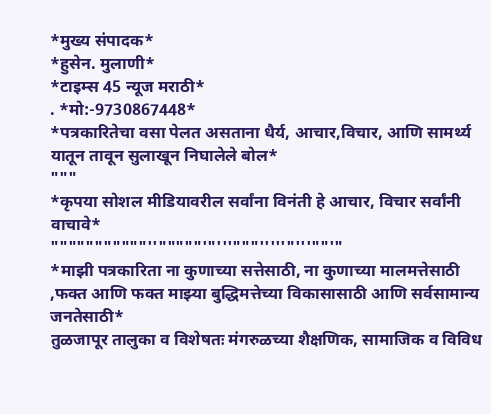*मुख्य संपादक*
*हुसेन. मुलाणी*
*टाइम्स 45 न्यूज मराठी*
. *मो:-9730867448*
*पत्रकारितेचा वसा पेलत असताना धैर्य, आचार,विचार, आणि सामर्थ्य यातून तावून सुलाखून निघालेले बोल*
"""
*कृपया सोशल मीडियावरील सर्वांना विनंती हे आचार, विचार सर्वांनी वाचावे*
"""""""""""''"""""'"'''"""'''''"'''""'"
*माझी पत्रकारिता ना कुणाच्या सत्तेसाठी, ना कुणाच्या मालमत्तेसाठी ,फक्त आणि फक्त माझ्या बुद्धिमत्तेच्या विकासासाठी आणि सर्वसामान्य जनतेसाठी*
तुळजापूर तालुका व विशेषतः मंगरुळच्या शैक्षणिक, सामाजिक व विविध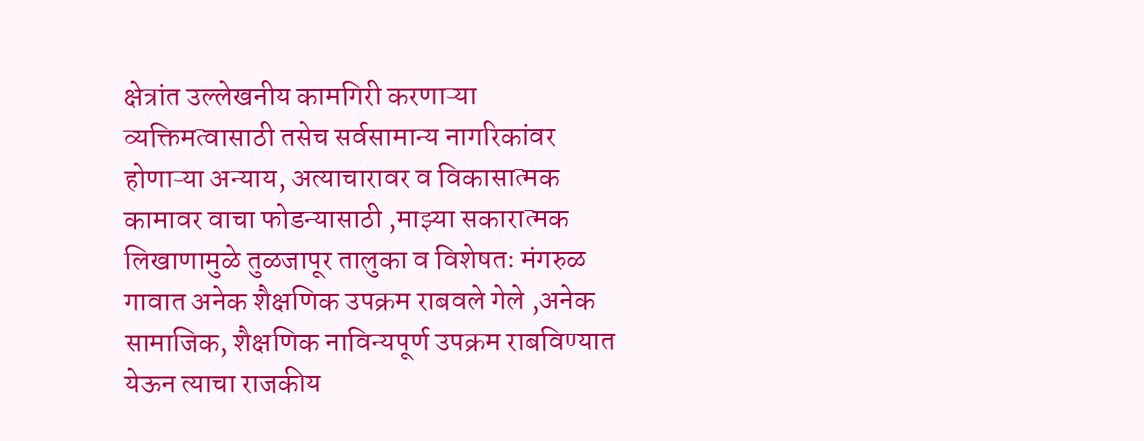क्षेत्रांत उल्लेखनीय कामगिरी करणाऱ्या व्यक्तिमत्वासाठी तसेच सर्वसामान्य नागरिकांवर होणाऱ्या अन्याय, अत्याचारावर व विकासात्मक कामावर वाचा फोडन्यासाठी ,माझ्या सकारात्मक लिखाणामुळे तुळजापूर तालुका व विशेषतः मंगरुळ गावात अनेक शैक्षणिक उपक्रम राबवले गेले ,अनेक सामाजिक, शैक्षणिक नाविन्यपूर्ण उपक्रम राबविण्यात येऊन त्याचा राजकीय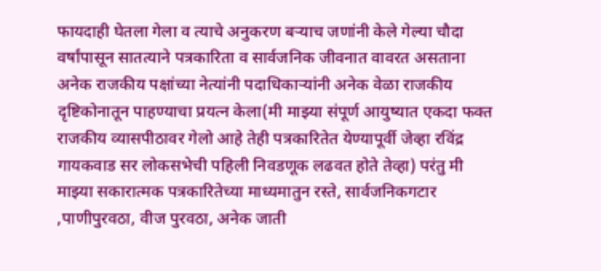फायदाही घेतला गेला व त्याचे अनुकरण बऱ्याच जणांनी केले गेल्या चौदा वर्षांपासून सातत्याने पत्रकारिता व सार्वजनिक जीवनात वावरत असताना अनेक राजकीय पक्षांच्या नेत्यांनी पदाधिकाऱ्यांनी अनेक वेळा राजकीय दृष्टिकोनातून पाहण्याचा प्रयत्न केला(मी माझ्या संपूर्ण आयुष्यात एकदा फक्त राजकीय व्यासपीठावर गेलो आहे तेही पत्रकारितेत येण्यापूर्वी जेव्हा रविंद्र गायकवाड सर लोकसभेची पहिली निवडणूक लढवत होते तेव्हा) परंतु मी माझ्या सकारात्मक पत्रकारितेच्या माध्यमातुन रस्ते, सार्वजनिकगटार ,पाणीपुरवठा, वीज पुरवठा, अनेक जाती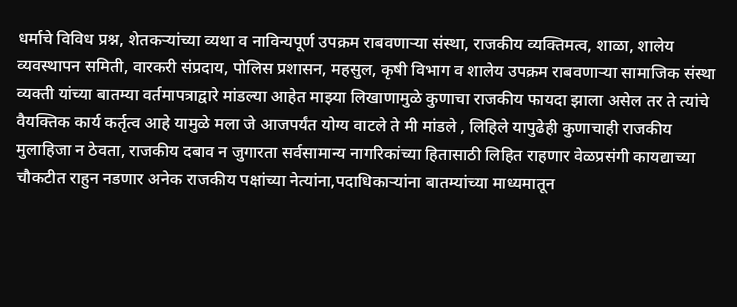धर्माचे विविध प्रश्न, शेतकऱ्यांच्या व्यथा व नाविन्यपूर्ण उपक्रम राबवणाऱ्या संस्था, राजकीय व्यक्तिमत्व, शाळा, शालेय व्यवस्थापन समिती, वारकरी संप्रदाय, पोलिस प्रशासन, महसुल, कृषी विभाग व शालेय उपक्रम राबवणाऱ्या सामाजिक संस्था व्यक्ती यांच्या बातम्या वर्तमापत्राद्वारे मांडल्या आहेत माझ्या लिखाणामुळे कुणाचा राजकीय फायदा झाला असेल तर ते त्यांचे वैयक्तिक कार्य कर्तृत्व आहे यामुळे मला जे आजपर्यंत योग्य वाटले ते मी मांडले , लिहिले यापुढेही कुणाचाही राजकीय मुलाहिजा न ठेवता, राजकीय दबाव न जुगारता सर्वसामान्य नागरिकांच्या हितासाठी लिहित राहणार वेळप्रसंगी कायद्याच्या चौकटीत राहुन नडणार अनेक राजकीय पक्षांच्या नेत्यांना,पदाधिकाऱ्यांना बातम्यांच्या माध्यमातून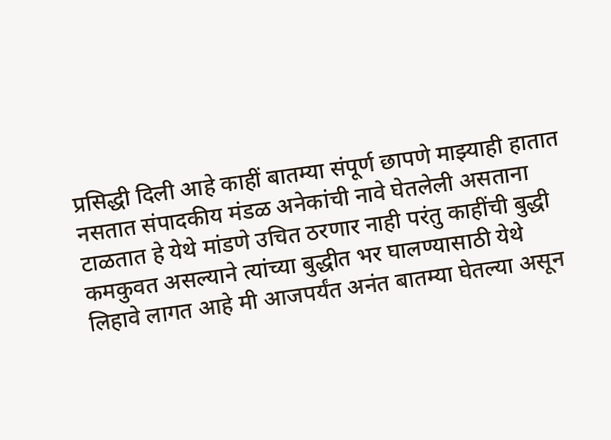प्रसिद्धी दिली आहे काहीं बातम्या संपूर्ण छापणे माझ्याही हातात नसतात संपादकीय मंडळ अनेकांची नावे घेतलेली असताना टाळतात हे येथे मांडणे उचित ठरणार नाही परंतु काहींची बुद्धी कमकुवत असल्याने त्यांच्या बुद्धीत भर घालण्यासाठी येथे लिहावे लागत आहे मी आजपर्यंत अनंत बातम्या घेतल्या असून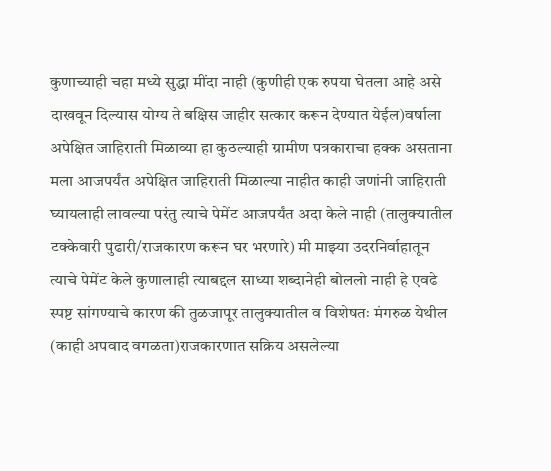कुणाच्याही चहा मध्ये सुद्धा मींदा नाही (कुणीही एक रुपया घेतला आहे असे दाखवून दिल्यास योग्य ते बक्षिस जाहीर सत्कार करून देण्यात येईल)वर्षाला अपेक्षित जाहिराती मिळाव्या हा कुठल्याही ग्रामीण पत्रकाराचा हक्क असताना मला आजपर्यंत अपेक्षित जाहिराती मिळाल्या नाहीत काही जणांनी जाहिराती घ्यायलाही लावल्या परंतु त्याचे पेमेंट आजपर्यंत अदा केले नाही (तालुक्यातील टक्केवारी पुढारी/राजकारण करून घर भरणारे) मी माझ्या उदरनिर्वाहातून त्याचे पेमेंट केले कुणालाही त्याबद्दल साध्या शब्दानेही बोललो नाही हे एवढे स्पष्ट सांगण्याचे कारण की तुळजापूर तालुक्यातील व विशेषतः मंगरुळ येथील (काही अपवाद वगळता)राजकारणात सक्रिय असलेल्या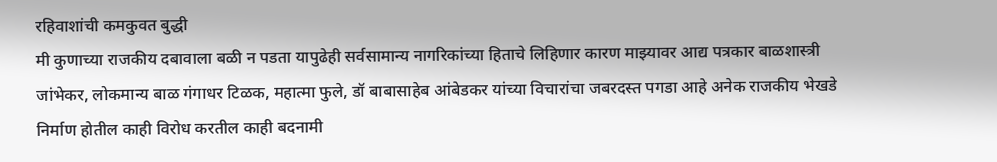रहिवाशांची कमकुवत बुद्धी
मी कुणाच्या राजकीय दबावाला बळी न पडता यापुढेही सर्वसामान्य नागरिकांच्या हिताचे लिहिणार कारण माझ्यावर आद्य पत्रकार बाळशास्त्री जांभेकर, लोकमान्य बाळ गंगाधर टिळक, महात्मा फुले, डॉ बाबासाहेब आंबेडकर यांच्या विचारांचा जबरदस्त पगडा आहे अनेक राजकीय भेखडे निर्माण होतील काही विरोध करतील काही बदनामी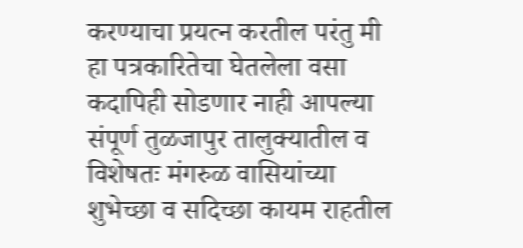करण्याचा प्रयत्न करतील परंतु मी हा पत्रकारितेचा घेतलेला वसा कदापिही सोडणार नाही आपल्या संपूर्ण तुळजापुर तालुक्यातील व विशेषतः मंगरुळ वासियांच्या शुभेच्छा व सदिच्छा कायम राहतील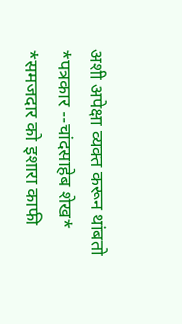अशी अपेक्षा व्यक्त करून थांबतो
*पत्रकार --चांदसाहेब शेख*
*समजदार को इशारा काफी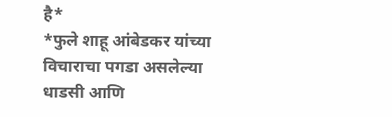है*
*फुले शाहू आंबेडकर यांच्या विचाराचा पगडा असलेल्या धाडसी आणि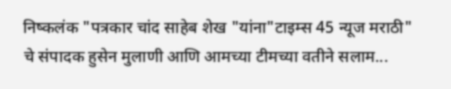निष्कलंक "पत्रकार चांद साहेब शेख "यांना"टाइम्स 45 न्यूज मराठी" चे संपादक हुसेन मुलाणी आणि आमच्या टीमच्या वतीने सलाम...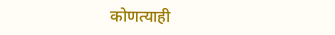कोणत्याही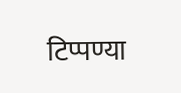टिप्पण्या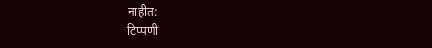नाहीत:
टिप्पणी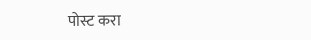पोस्ट करा